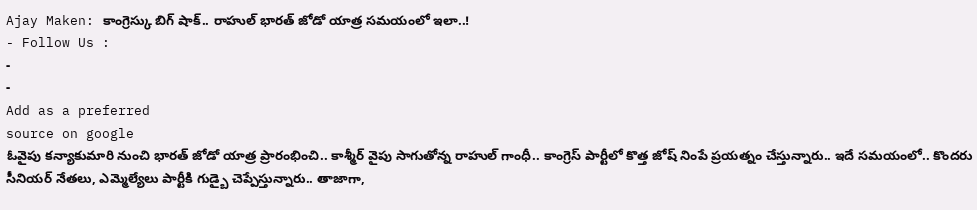Ajay Maken: కాంగ్రెస్కు బిగ్ షాక్.. రాహుల్ భారత్ జోడో యాత్ర సమయంలో ఇలా..!
- Follow Us :
-
-
Add as a preferred
source on google
ఓవైపు కన్యాకుమారి నుంచి భారత్ జోడో యాత్ర ప్రారంభించి.. కాశ్మీర్ వైపు సాగుతోన్న రాహుల్ గాంధీ.. కాంగ్రెస్ పార్టీలో కొత్త జోష్ నింపే ప్రయత్నం చేస్తున్నారు.. ఇదే సమయంలో.. కొందరు సీనియర్ నేతలు, ఎమ్మెల్యేలు పార్టీకి గుడ్బై చెప్పేస్తున్నారు.. తాజాగా,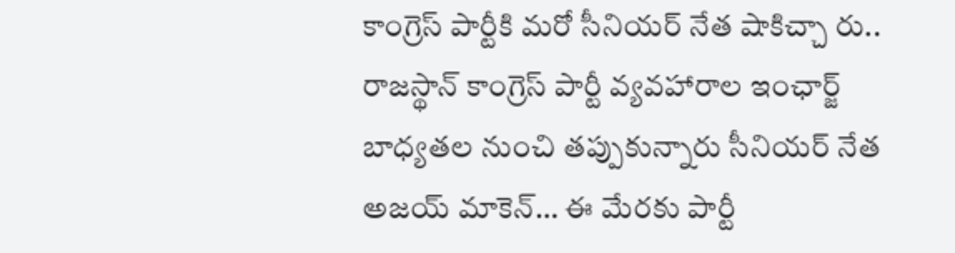కాంగ్రెస్ పార్టీకి మరో సీనియర్ నేత షాకిచ్చా రు.. రాజస్థాన్ కాంగ్రెస్ పార్టీ వ్యవహారాల ఇంఛార్జ్ బాధ్యతల నుంచి తప్పుకున్నారు సీనియర్ నేత అజయ్ మాకెన్… ఈ మేరకు పార్టీ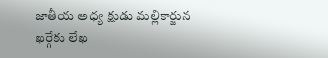జాతీయ అధ్య క్షుడు మల్లికార్జున ఖర్గేకు లేఖ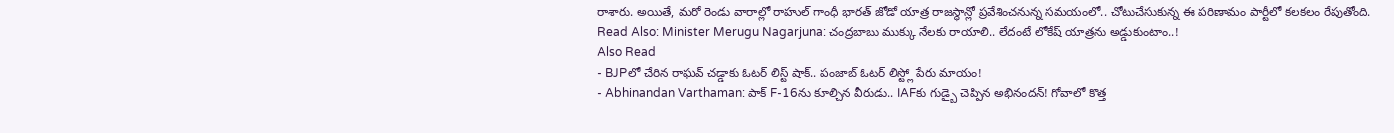రాశారు. అయితే, మరో రెండు వారాల్లో రాహుల్ గాంధీ భారత్ జోడో యాత్ర రాజస్థాన్లో ప్రవేశించనున్న సమయంలో.. చోటుచేసుకున్న ఈ పరిణామం పార్టీలో కలకలం రేపుతోంది.
Read Also: Minister Merugu Nagarjuna: చంద్రబాబు ముక్కు నేలకు రాయాలి.. లేదంటే లోకేష్ యాత్రను అడ్డుకుంటాం..!
Also Read
- BJPలో చేరిన రాఘవ్ చడ్డాకు ఓటర్ లిస్ట్ షాక్.. పంజాబ్ ఓటర్ లిస్ట్లో పేరు మాయం!
- Abhinandan Varthaman: పాక్ F-16ను కూల్చిన వీరుడు.. IAFకు గుడ్బై చెప్పిన అభినందన్! గోవాలో కొత్త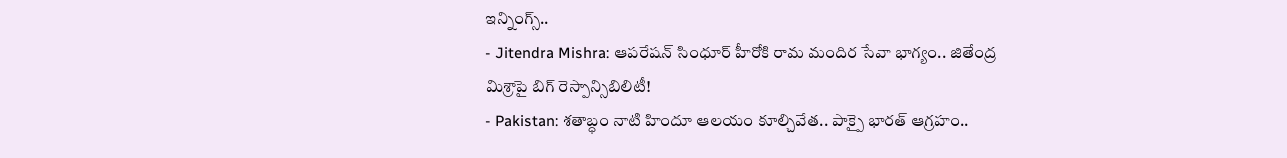ఇన్నింగ్స్..
- Jitendra Mishra: ఆపరేషన్ సింధూర్ హీరోకి రామ మందిర సేవా భాగ్యం.. జితేంద్ర మిశ్రాపై బిగ్ రెస్పాన్సిబిలిటీ!
- Pakistan: శతాబ్ధం నాటి హిందూ ఆలయం కూల్చివేత.. పాక్పై భారత్ ఆగ్రహం..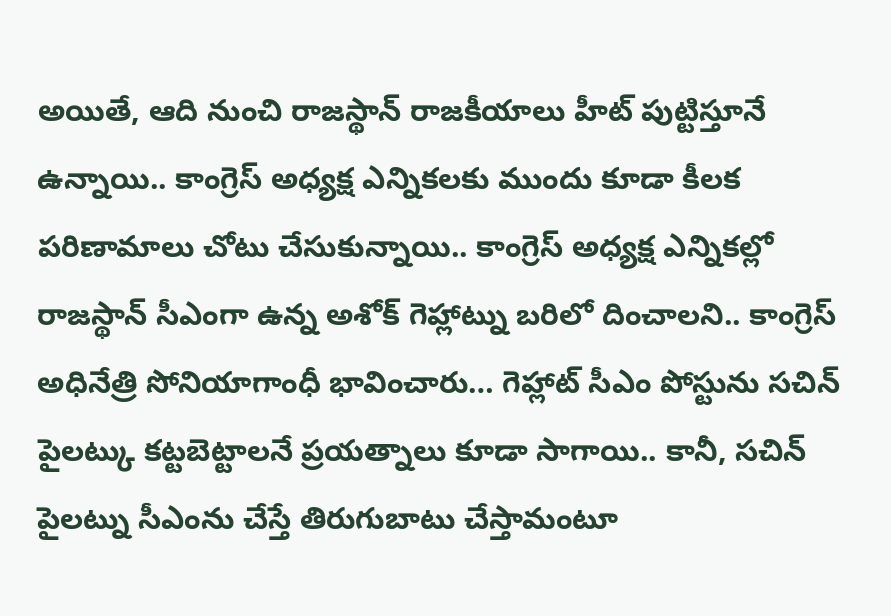అయితే, ఆది నుంచి రాజస్థాన్ రాజకీయాలు హీట్ పుట్టిస్తూనే ఉన్నాయి.. కాంగ్రెస్ అధ్యక్ష ఎన్నికలకు ముందు కూడా కీలక పరిణామాలు చోటు చేసుకున్నాయి.. కాంగ్రెస్ అధ్యక్ష ఎన్నికల్లో రాజస్థాన్ సీఎంగా ఉన్న అశోక్ గెహ్లాట్ను బరిలో దించాలని.. కాంగ్రెస్ అధినేత్రి సోనియాగాంధీ భావించారు… గెహ్లాట్ సీఎం పోస్టును సచిన్ పైలట్కు కట్టబెట్టాలనే ప్రయత్నాలు కూడా సాగాయి.. కానీ, సచిన్ పైలట్ను సీఎంను చేస్తే తిరుగుబాటు చేస్తామంటూ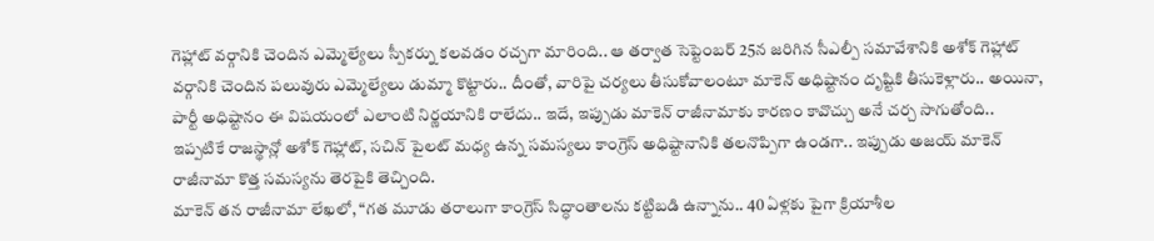గెహ్లాట్ వర్గానికి చెందిన ఎమ్మెల్యేలు స్పీకర్ను కలవడం రచ్చగా మారింది.. ఆ తర్వాత సెప్టెంబర్ 25న జరిగిన సీఎల్పీ సమావేశానికి అశోక్ గెహ్లాట్ వర్గానికి చెందిన పలువురు ఎమ్మెల్యేలు డుమ్మా కొట్టారు.. దీంతో, వారిపై చర్యలు తీసుకోవాలంటూ మాకెన్ అధిష్టానం దృష్టికి తీసుకెళ్లారు.. అయినా, పార్టీ అధిష్టానం ఈ విషయంలో ఎలాంటి నిర్ణయానికి రాలేదు.. ఇదే, ఇప్పుడు మాకెన్ రాజీనామాకు కారణం కావొచ్చు అనే చర్చ సాగుతోంది.. ఇప్పటికే రాజస్థాన్లో అశోక్ గెహ్లాట్, సచిన్ పైలట్ మధ్య ఉన్న సమస్యలు కాంగ్రెస్ అధిష్టానానికి తలనొప్పిగా ఉండగా.. ఇప్పుడు అజయ్ మాకెన్ రాజీనామా కొత్త సమస్యను తెరపైకి తెచ్చింది.
మాకెన్ తన రాజీనామా లేఖలో, “గత మూడు తరాలుగా కాంగ్రెస్ సిద్ధాంతాలను కట్టిబడి ఉన్నాను.. 40 ఏళ్లకు పైగా క్రియాశీల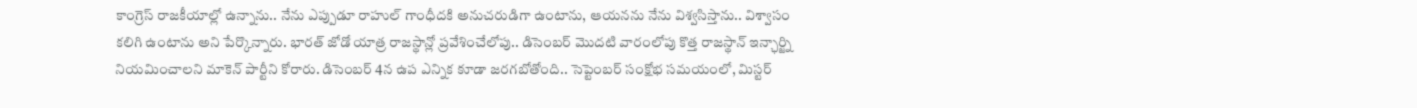కాంగ్రెస్ రాజకీయాల్లో ఉన్నాను.. నేను ఎప్పుడూ రాహుల్ గాంధీదకి అనుచరుడిగా ఉంటాను, ఆయనను నేను విశ్వసిస్తాను.. విశ్వాసం కలిగి ఉంటాను అని పేర్కొన్నారు. భారత్ జోడో యాత్ర రాజస్థాన్లో ప్రవేశించేలోపు.. డిసెంబర్ మొదటి వారంలోపు కొత్త రాజస్థాన్ ఇన్ఛార్జ్ని నియమించాలని మాకెన్ పార్టీని కోరారు. డిసెంబర్ 4న ఉప ఎన్నిక కూడా జరగబోతోంది.. సెప్టెంబర్ సంక్షోభ సమయంలో, మిస్టర్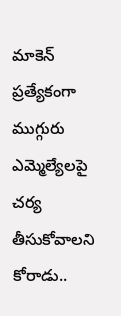మాకెన్ ప్రత్యేకంగా ముగ్గురు ఎమ్మెల్యేలపై చర్య తీసుకోవాలని కోరాడు..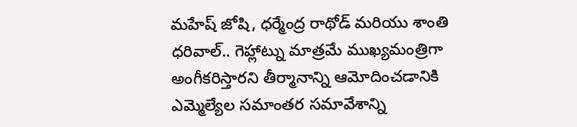మహేష్ జోషి, ధర్మేంద్ర రాథోడ్ మరియు శాంతి ధరివాల్.. గెహ్లాట్ను మాత్రమే ముఖ్యమంత్రిగా అంగీకరిస్తారని తీర్మానాన్ని ఆమోదించడానికి ఎమ్మెల్యేల సమాంతర సమావేశాన్ని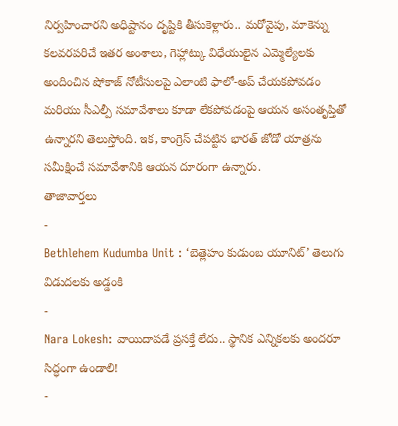నిర్వహించారని అధిష్టానం దృష్టికి తీసుకెళ్లారు.. మరోవైపు, మాకెన్ను కలవరపరిచే ఇతర అంశాలు, గెహ్లాట్కు విధేయులైన ఎమ్మెల్యేలకు అందించిన షోకాజ్ నోటీసులపై ఎలాంటి ఫాలో-అప్ చేయకపోవడం మరియు సీఎల్పీ సమావేశాలు కూడా లేకపోవడంపై ఆయన అసంతృప్తితో ఉన్నారని తెలుస్తోంది. ఇక, కాంగ్రెస్ చేపట్టిన భారత్ జోడో యాత్రను సమీక్షించే సమావేశానికి ఆయన దూరంగా ఉన్నారు.
తాజావార్తలు
-
Bethlehem Kudumba Unit : ‘బెత్లెహం కుడుంబ యూనిట్’ తెలుగు విడుదలకు అడ్డంకి
-
Nara Lokesh: వాయిదాపడే ప్రసక్తే లేదు.. స్థానిక ఎన్నికలకు అందరూ సిద్ధంగా ఉండాలి!
-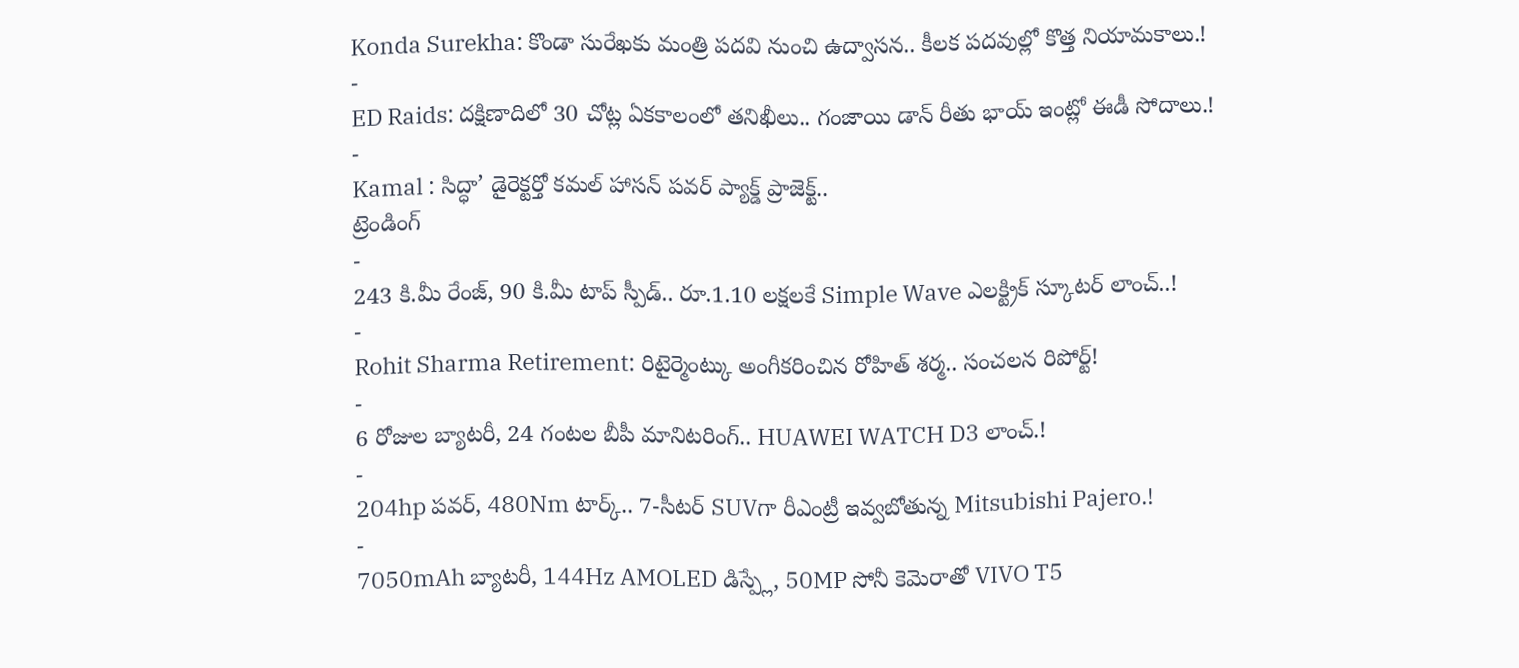Konda Surekha: కొండా సురేఖకు మంత్రి పదవి నుంచి ఉద్వాసన.. కీలక పదవుల్లో కొత్త నియామకాలు.!
-
ED Raids: దక్షిణాదిలో 30 చోట్ల ఏకకాలంలో తనిఖీలు.. గంజాయి డాన్ రీతు భాయ్ ఇంట్లో ఈడీ సోదాలు.!
-
Kamal : సిద్ధా’ డైరెక్టర్తో కమల్ హాసన్ పవర్ ప్యాక్డ్ ప్రాజెక్ట్..
ట్రెండింగ్
-
243 కి.మీ రేంజ్, 90 కి.మీ టాప్ స్పీడ్.. రూ.1.10 లక్షలకే Simple Wave ఎలక్ట్రిక్ స్కూటర్ లాంచ్..!
-
Rohit Sharma Retirement: రిటైర్మెంట్కు అంగీకరించిన రోహిత్ శర్మ.. సంచలన రిపోర్ట్!
-
6 రోజుల బ్యాటరీ, 24 గంటల బీపీ మానిటరింగ్.. HUAWEI WATCH D3 లాంచ్.!
-
204hp పవర్, 480Nm టార్క్.. 7-సీటర్ SUVగా రీఎంట్రీ ఇవ్వబోతున్న Mitsubishi Pajero.!
-
7050mAh బ్యాటరీ, 144Hz AMOLED డిస్ప్లే, 50MP సోనీ కెమెరాతో VIVO T5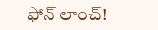ఫోన్ లాంచ్!